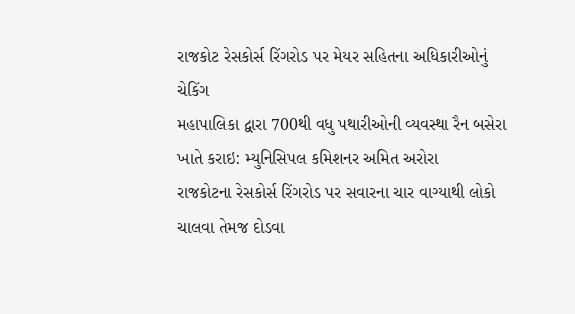રાજકોટ રેસકોર્સ રિંગરોડ પર મેયર સહિતના અધિકારીઓનું ચેકિંગ
મહાપાલિકા દ્વારા 700થી વધુ પથારીઓની વ્યવસ્થા રૈન બસેરા ખાતે કરાઇ: મ્યુનિસિપલ કમિશનર અમિત અરોરા
રાજકોટના રેસકોર્સ રિંગરોડ પર સવારના ચાર વાગ્યાથી લોકો ચાલવા તેમજ દોડવા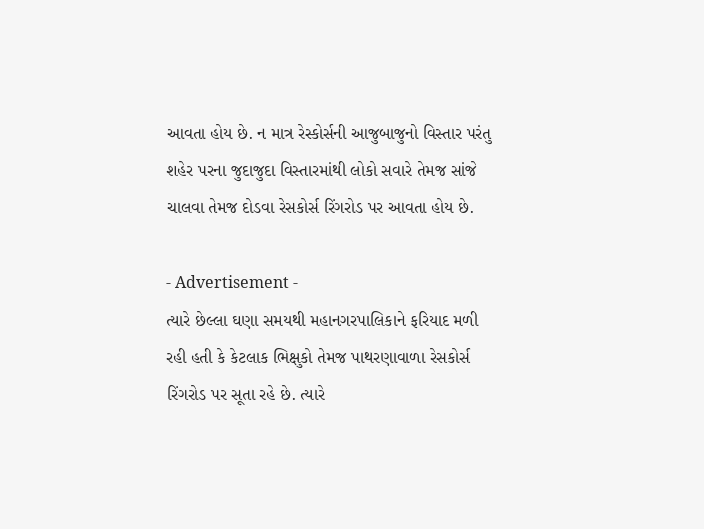આવતા હોય છે. ન માત્ર રેસ્કોર્સની આજુબાજુનો વિસ્તાર પરંતુ શહેર પરના જુદાજુદા વિસ્તારમાંથી લોકો સવારે તેમજ સાંજે ચાલવા તેમજ દોડવા રેસકોર્સ રિંગરોડ પર આવતા હોય છે.

- Advertisement -
ત્યારે છેલ્લા ઘણા સમયથી મહાનગરપાલિકાને ફરિયાદ મળી રહી હતી કે કેટલાક ભિક્ષુકો તેમજ પાથરણાવાળા રેસકોર્સ રિંગરોડ પર સૂતા રહે છે. ત્યારે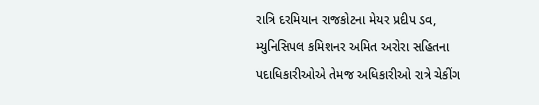રાત્રિ દરમિયાન રાજકોટના મેયર પ્રદીપ ડવ, મ્યુનિસિપલ કમિશનર અમિત અરોરા સહિતના પદાધિકારીઓએ તેમજ અધિકારીઓ રાત્રે ચેકીંગ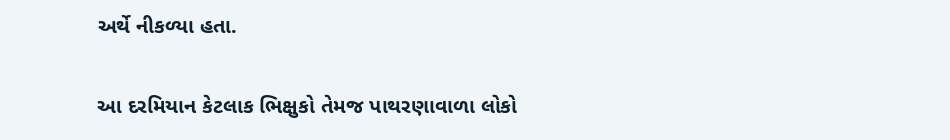અર્થે નીકળ્યા હતા.

આ દરમિયાન કેટલાક ભિક્ષુકો તેમજ પાથરણાવાળા લોકો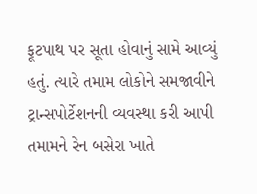ફૂટપાથ પર સૂતા હોવાનું સામે આવ્યું હતું. ત્યારે તમામ લોકોને સમજાવીને ટ્રાન્સપોર્ટેશનની વ્યવસ્થા કરી આપી તમામને રેન બસેરા ખાતે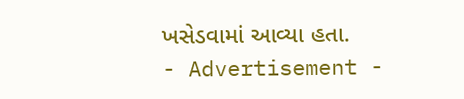ખસેડવામાં આવ્યા હતા.
- Advertisement -